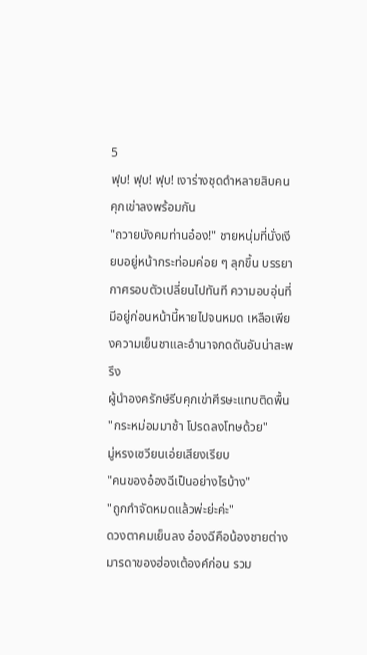5
ฟุบ! ฟุบ! ฟุบ! เงาร่างชุดดำหลายสิบคนคุกเข่าลงพร้อมกัน
"ถวายบังคมท่านอ๋อง!" ชายหนุ่มที่นั่งเงียบอยู่หน้ากระท่อมค่อย ๆ ลุกขึ้น บรรยากาศรอบตัวเปลี่ยนไปทันที ความอบอุ่นที่มีอยู่ก่อนหน้านี้หายไปจนหมด เหลือเพียงความเย็นชาและอำนาจกดดันอันน่าสะพรึง
ผู้นำองครักษ์รีบคุกเข่าศีรษะแทบติดพื้น
"กระหม่อมมาช้า โปรดลงโทษด้วย"
มู่หรงเซวียนเอ่ยเสียงเรียบ
"คนของอ๋องฉีเป็นอย่างไรบ้าง"
"ถูกกำจัดหมดแล้วพ่ะย่ะค่ะ"
ดวงตาคมเย็นลง อ๋องฉีคือน้องชายต่างมารดาของฮ่องเต้องค์ก่อน รวม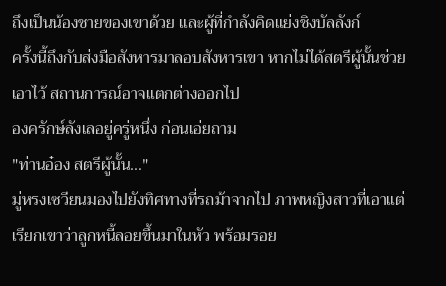ถึงเป็นน้องชายของเขาด้วย และผู้ที่กำลังคิดแย่งชิงบัลลังก์
ครั้งนี้ถึงกับส่งมือสังหารมาลอบสังหารเขา หากไม่ได้สตรีผู้นั้นช่วยเอาไว้ สถานการณ์อาจแตกต่างออกไป
องครักษ์ลังเลอยู่ครู่หนึ่ง ก่อนเอ่ยถาม
"ท่านอ๋อง สตรีผู้นั้น..."
มู่หรงเซวียนมองไปยังทิศทางที่รถม้าจากไป ภาพหญิงสาวที่เอาแต่เรียกเขาว่าลูกหนี้ลอยขึ้นมาในหัว พร้อมรอย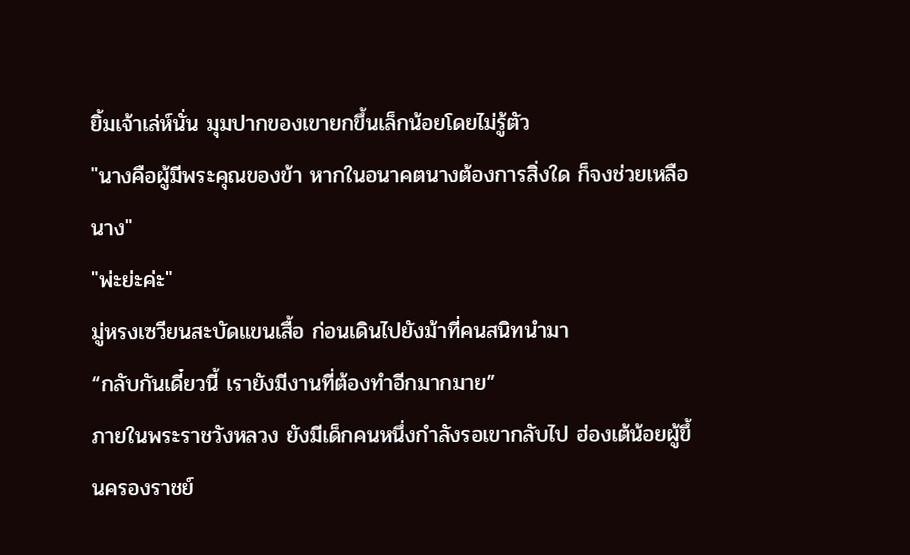ยิ้มเจ้าเล่ห์นั่น มุมปากของเขายกขึ้นเล็กน้อยโดยไม่รู้ตัว
"นางคือผู้มีพระคุณของข้า หากในอนาคตนางต้องการสิ่งใด ก็จงช่วยเหลือนาง"
"พ่ะย่ะค่ะ"
มู่หรงเซวียนสะบัดแขนเสื้อ ก่อนเดินไปยังม้าที่คนสนิทนำมา
“กลับกันเดี๋ยวนี้ เรายังมีงานที่ต้องทำอีกมากมาย”
ภายในพระราชวังหลวง ยังมีเด็กคนหนึ่งกำลังรอเขากลับไป ฮ่องเต้น้อยผู้ขึ้นครองราชย์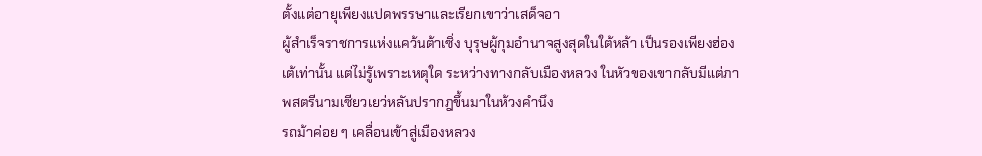ตั้งแต่อายุเพียงแปดพรรษาและเรียกเขาว่าเสด็จอา
ผู้สำเร็จราชการแห่งแคว้นต้าเซิ่ง บุรุษผู้กุมอำนาจสูงสุดในใต้หล้า เป็นรองเพียงฮ่องเต้เท่านั้น แต่ไม่รู้เพราะเหตุใด ระหว่างทางกลับเมืองหลวง ในหัวของเขากลับมีแต่ภาพสตรีนามเซียวเยว่หลันปรากฎขึ้นมาในห้วงคำนึง
รถม้าค่อย ๆ เคลื่อนเข้าสู่เมืองหลวง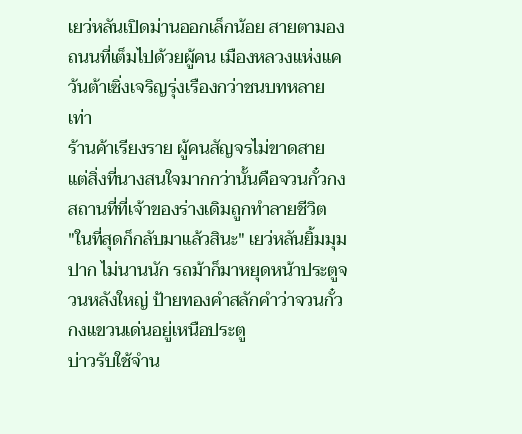เยว่หลันเปิดม่านออกเล็กน้อย สายตามองถนนที่เต็มไปด้วยผู้คน เมืองหลวงแห่งแคว้นต้าเซิ่งเจริญรุ่งเรืองกว่าชนบทหลายเท่า
ร้านค้าเรียงราย ผู้คนสัญจรไม่ขาดสาย แต่สิ่งที่นางสนใจมากกว่านั้นคือจวนกั๋วกง สถานที่ที่เจ้าของร่างเดิมถูกทำลายชีวิต
"ในที่สุดก็กลับมาแล้วสินะ" เยว่หลันยิ้มมุมปาก ไม่นานนัก รถม้าก็มาหยุดหน้าประตูจวนหลังใหญ่ ป้ายทองคำสลักคำว่าจวนกั๋วกงแขวนเด่นอยู่เหนือประตู
บ่าวรับใช้จำน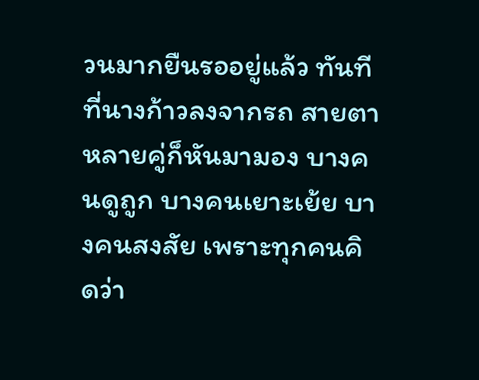วนมากยืนรออยู่แล้ว ทันทีที่นางก้าวลงจากรถ สายตาหลายคู่ก็หันมามอง บางคนดูถูก บางคนเยาะเย้ย บางคนสงสัย เพราะทุกคนคิดว่า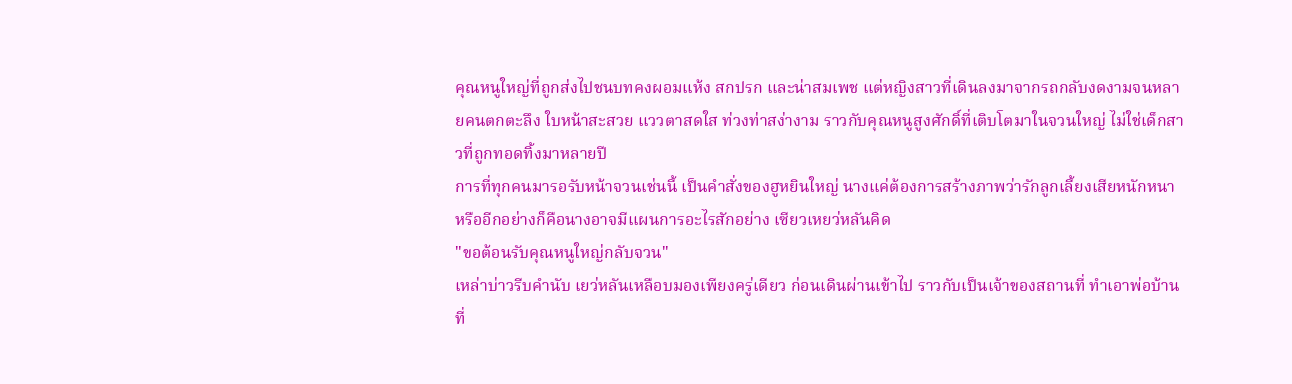คุณหนูใหญ่ที่ถูกส่งไปชนบทคงผอมแห้ง สกปรก และน่าสมเพช แต่หญิงสาวที่เดินลงมาจากรถกลับงดงามจนหลายคนตกตะลึง ใบหน้าสะสวย แววตาสดใส ท่วงท่าสง่างาม ราวกับคุณหนูสูงศักดิ์ที่เติบโตมาในจวนใหญ่ ไม่ใช่เด็กสาวที่ถูกทอดทิ้งมาหลายปี
การที่ทุกคนมารอรับหน้าจวนเช่นนี้ เป็นคำสั่งของฮูหยินใหญ่ นางแค่ต้องการสร้างภาพว่ารักลูกเลี้ยงเสียหนักหนา หรืออีกอย่างก็คือนางอาจมีแผนการอะไรสักอย่าง เซียวเหยว่หลันคิด
"ขอต้อนรับคุณหนูใหญ่กลับจวน"
เหล่าบ่าวรีบคำนับ เยว่หลันเหลือบมองเพียงครู่เดียว ก่อนเดินผ่านเข้าไป ราวกับเป็นเจ้าของสถานที่ ทำเอาพ่อบ้านที่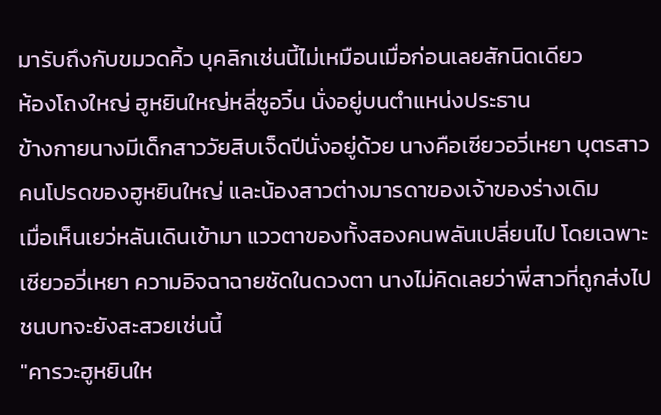มารับถึงกับขมวดคิ้ว บุคลิกเช่นนี้ไม่เหมือนเมื่อก่อนเลยสักนิดเดียว
ห้องโถงใหญ่ ฮูหยินใหญ่หลี่ซูอวิ๋น นั่งอยู่บนตำแหน่งประธาน
ข้างกายนางมีเด็กสาววัยสิบเจ็ดปีนั่งอยู่ด้วย นางคือเซียวอวี่เหยา บุตรสาวคนโปรดของฮูหยินใหญ่ และน้องสาวต่างมารดาของเจ้าของร่างเดิม
เมื่อเห็นเยว่หลันเดินเข้ามา แววตาของทั้งสองคนพลันเปลี่ยนไป โดยเฉพาะเซียวอวี่เหยา ความอิจฉาฉายชัดในดวงตา นางไม่คิดเลยว่าพี่สาวที่ถูกส่งไปชนบทจะยังสะสวยเช่นนี้
"คารวะฮูหยินให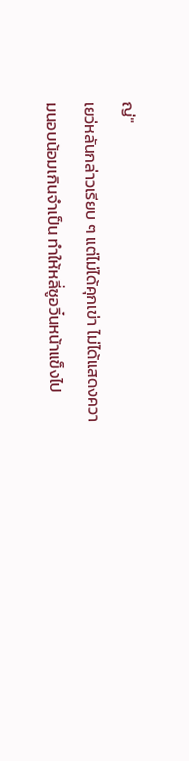ญ่"
เยว่หลันกล่าวเรียบ ๆ แต่ไม่ได้คุกเข่า ไม่ได้แสดงความนอบน้อมเกินจำเป็น ทำให้หลี่ซูอวิ๋นหน้าแข็งไป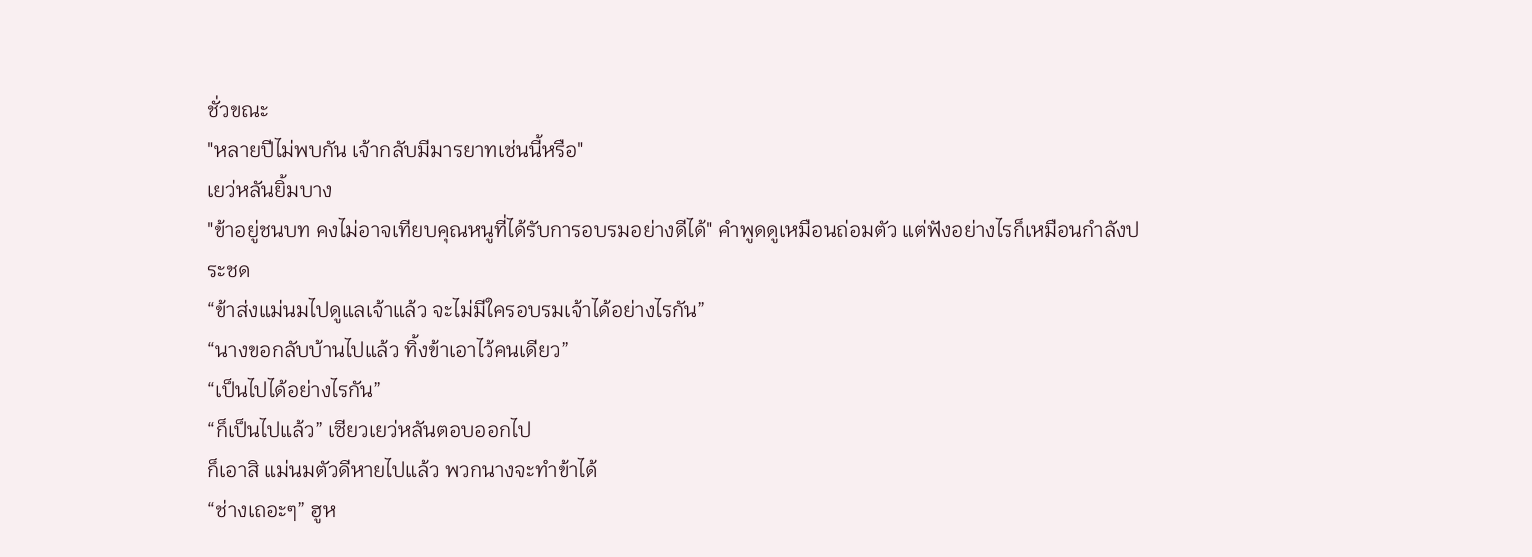ชั่วขณะ
"หลายปีไม่พบกัน เจ้ากลับมีมารยาทเช่นนี้หรือ"
เยว่หลันยิ้มบาง
"ข้าอยู่ชนบท คงไม่อาจเทียบคุณหนูที่ได้รับการอบรมอย่างดีได้" คำพูดดูเหมือนถ่อมตัว แต่ฟังอย่างไรก็เหมือนกำลังประชด
“ข้าส่งแม่นมไปดูแลเจ้าแล้ว จะไม่มีใครอบรมเจ้าได้อย่างไรกัน”
“นางขอกลับบ้านไปแล้ว ทิ้งข้าเอาไว้คนเดียว”
“เป็นไปได้อย่างไรกัน”
“ก็เป็นไปแล้ว” เซียวเยว่หลันตอบออกไป
ก็เอาสิ แม่นมตัวดีหายไปแล้ว พวกนางจะทำข้าได้
“ช่างเถอะๆ” ฮูห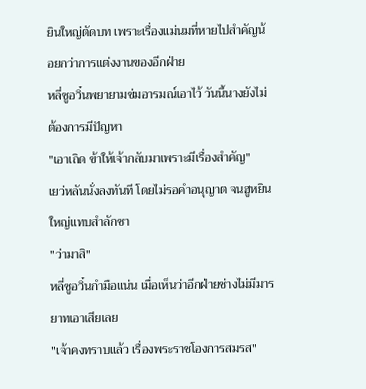ยินใหญ่ตัดบท เพราะเรื่องแม่นมที่หายไปสำคัญน้อยกว่าการแต่งงานของอีกฝ่าย
หลี่ซูอวิ๋นพยายามข่มอารมณ์เอาไว้ วันนี้นางยังไม่ต้องการมีปัญหา
"เอาเถิด ข้าให้เจ้ากลับมาเพราะมีเรื่องสำคัญ"
เยว่หลันนั่งลงทันที โดยไม่รอคำอนุญาต จนฮูหยินใหญ่แทบสำลักชา
"ว่ามาสิ"
หลี่ซูอวิ๋นกำมือแน่น เมื่อเห็นว่าอีกฝ่ายช่างไม่มีมารยาทเอาเสียเลย
"เจ้าคงทราบแล้ว เรื่องพระราชโองการสมรส"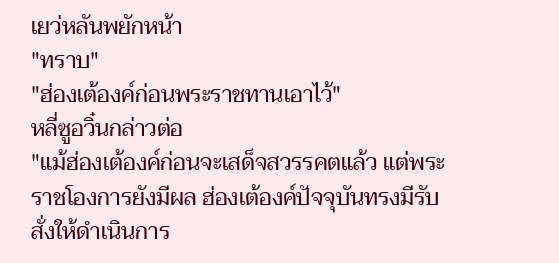เยว่หลันพยักหน้า
"ทราบ"
"ฮ่องเต้องค์ก่อนพระราชทานเอาไว้"
หลี่ซูอวิ๋นกล่าวต่อ
"แม้ฮ่องเต้องค์ก่อนจะเสด็จสวรรคตแล้ว แต่พระราชโองการยังมีผล ฮ่องเต้องค์ปัจจุบันทรงมีรับสั่งให้ดำเนินการ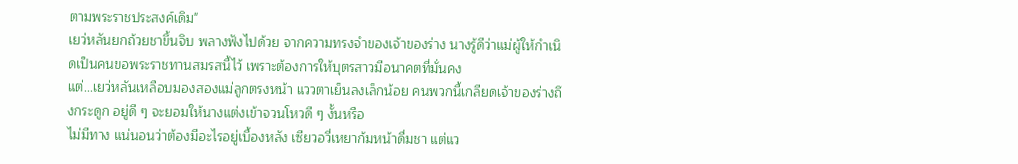ตามพระราชประสงค์เดิม"
เยว่หลันยกถ้วยชาขึ้นจิบ พลางฟังไปด้วย จากความทรงจำของเจ้าของร่าง นางรู้ดีว่าแม่ผู้ให้กำเนิดเป็นคนขอพระราชทานสมรสนี้ไว้ เพราะต้องการให้บุตรสาวมีอนาคตที่มั่นคง
แต่...เยว่หลันเหลือบมองสองแม่ลูกตรงหน้า แววตาเย็นลงเล็กน้อย คนพวกนี้เกลียดเจ้าของร่างถึงกระดูก อยู่ดี ๆ จะยอมให้นางแต่งเข้าจวนโหวดี ๆ งั้นหรือ
ไม่มีทาง แน่นอนว่าต้องมีอะไรอยู่เบื้องหลัง เซียวอวี่เหยาก้มหน้าดื่มชา แต่แว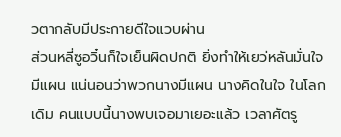วตากลับมีประกายดีใจแวบผ่าน
ส่วนหลี่ซูอวิ๋นก็ใจเย็นผิดปกติ ยิ่งทำให้เยว่หลันมั่นใจ
มีแผน แน่นอนว่าพวกนางมีแผน นางคิดในใจ ในโลกเดิม คนแบบนี้นางพบเจอมาเยอะแล้ว เวลาศัตรู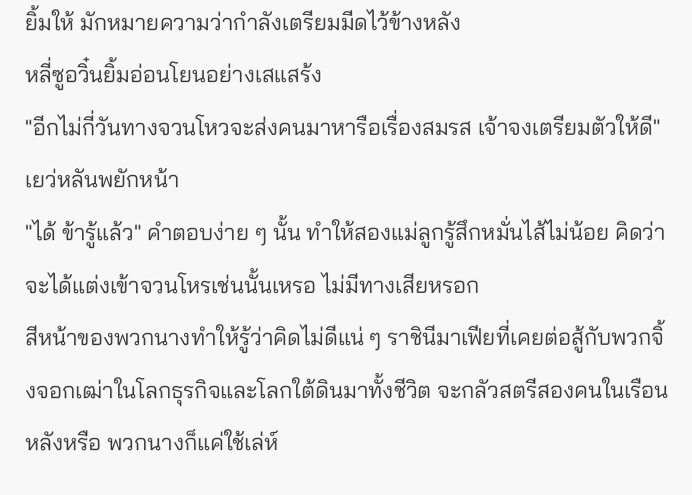ยิ้มให้ มักหมายความว่ากำลังเตรียมมีดไว้ข้างหลัง
หลี่ซูอวิ๋นยิ้มอ่อนโยนอย่างเสแสร้ง
"อีกไม่กี่วันทางจวนโหวจะส่งคนมาหารือเรื่องสมรส เจ้าจงเตรียมตัวให้ดี"
เยว่หลันพยักหน้า
"ได้ ข้ารู้แล้ว" คำตอบง่าย ๆ นั้น ทำให้สองแม่ลูกรู้สึกหมั่นไส้ไม่น้อย คิดว่าจะได้แต่งเข้าจวนโหรเช่นนั้นเหรอ ไม่มีทางเสียหรอก
สีหน้าของพวกนางทำให้รู้ว่าคิดไม่ดีแน่ ๆ ราชินีมาเฟียที่เคยต่อสู้กับพวกจิ้งจอกเฒ่าในโลกธุรกิจและโลกใต้ดินมาทั้งชีวิต จะกลัวสตรีสองคนในเรือนหลังหรือ พวกนางก็แค่ใช้เล่ห์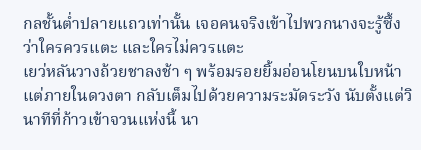กลชั้นต่ำปลายแถวเท่านั้น เจอคนจริงเข้าไปพวกนางจะรู้ซึ้งว่าใครควรแตะ และใครไม่ควรแตะ
เยว่หลันวางถ้วยชาลงช้า ๆ พร้อมรอยยิ้มอ่อนโยนบนใบหน้า แต่ภายในดวงตา กลับเต็มไปด้วยความระมัดระวัง นับตั้งแต่วินาทีที่ก้าวเข้าจวนแห่งนี้ นา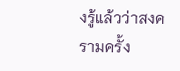งรู้แล้วว่าสงครามครั้ง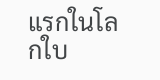แรกในโลกใบ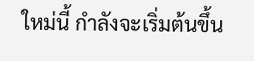ใหม่นี้ กำลังจะเริ่มต้นขึ้น